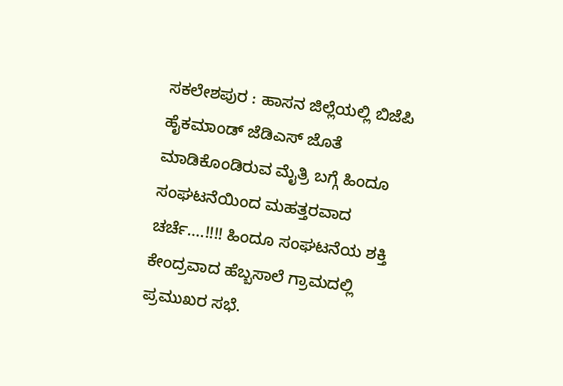ಸಕಲೇಶಪುರ : ಹಾಸನ ಜಿಲ್ಲೆಯಲ್ಲಿ ಬಿಜೆಪಿ ಹೈಕಮಾಂಡ್ ಜೆಡಿಎಸ್ ಜೊತೆ ಮಾಡಿಕೊಂಡಿರುವ ಮೈತ್ರಿ ಬಗ್ಗೆ ಹಿಂದೂ ಸಂಘಟನೆಯಿಂದ ಮಹತ್ತರವಾದ ಚರ್ಚೆ….!!!! ಹಿಂದೂ ಸಂಘಟನೆಯ ಶಕ್ತಿ ಕೇಂದ್ರವಾದ ಹೆಬ್ಬಸಾಲೆ ಗ್ರಾಮದಲ್ಲಿ ಪ್ರಮುಖರ ಸಭೆ.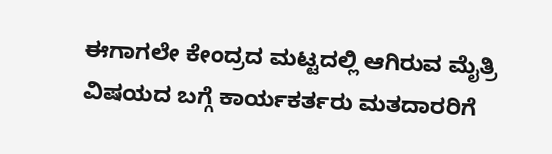ಈಗಾಗಲೇ ಕೇಂದ್ರದ ಮಟ್ಟದಲ್ಲಿ ಆಗಿರುವ ಮೈತ್ರಿ ವಿಷಯದ ಬಗ್ಗೆ ಕಾರ್ಯಕರ್ತರು ಮತದಾರರಿಗೆ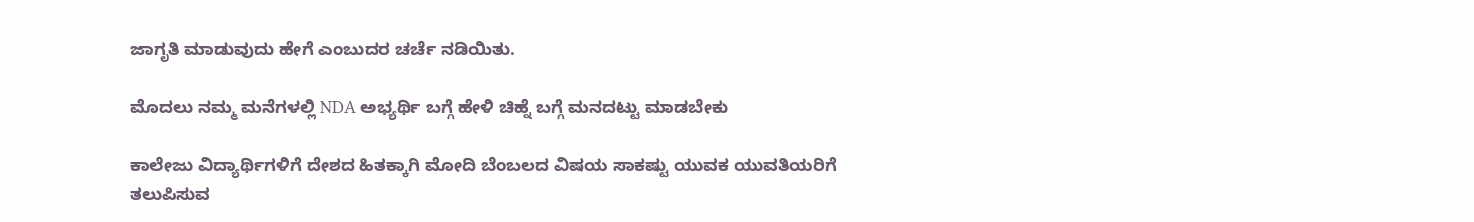ಜಾಗೃತಿ ಮಾಡುವುದು ಹೇಗೆ ಎಂಬುದರ ಚರ್ಚೆ ನಡಿಯಿತು.

ಮೊದಲು ನಮ್ಮ ಮನೆಗಳಲ್ಲಿ NDA ಅಭ್ಯರ್ಥಿ ಬಗ್ಗೆ ಹೇಳಿ ಚಿಹ್ನೆ ಬಗ್ಗೆ ಮನದಟ್ಟು ಮಾಡಬೇಕು

ಕಾಲೇಜು ವಿದ್ಯಾರ್ಥಿಗಳಿಗೆ ದೇಶದ ಹಿತಕ್ಕಾಗಿ ಮೋದಿ ಬೆಂಬಲದ ವಿಷಯ ಸಾಕಷ್ಟು ಯುವಕ ಯುವತಿಯರಿಗೆ ತಲುಪಿಸುವ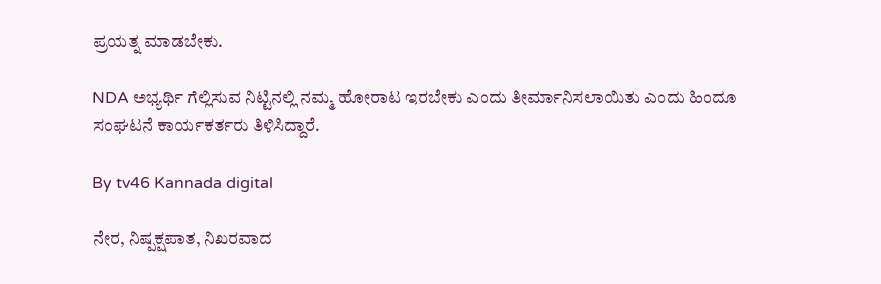ಪ್ರಯತ್ನ ಮಾಡಬೇಕು.

NDA ಅಭ್ಯರ್ಥಿ ಗೆಲ್ಲಿಸುವ ನಿಟ್ಟಿನಲ್ಲಿ ನಮ್ಮ ಹೋರಾಟ ಇರಬೇಕು ಎಂದು ತೀರ್ಮಾನಿಸಲಾಯಿತು ಎಂದು ಹಿಂದೂ ಸಂಘಟನೆ ಕಾರ್ಯಕರ್ತರು ತಿಳಿಸಿದ್ದಾರೆ.

By tv46 Kannada digital

ನೇರ, ನಿಷ್ಪಕ್ಷಪಾತ, ನಿಖರವಾದ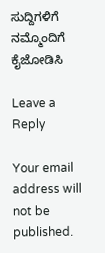ಸುದ್ದಿಗಳಿಗೆ ನಮ್ಮೊಂದಿಗೆ ಕೈಜೋಡಿಸಿ

Leave a Reply

Your email address will not be published.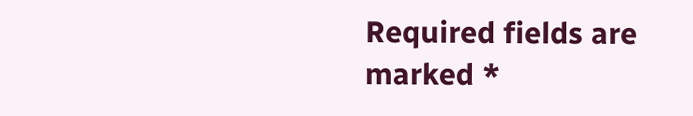Required fields are marked *